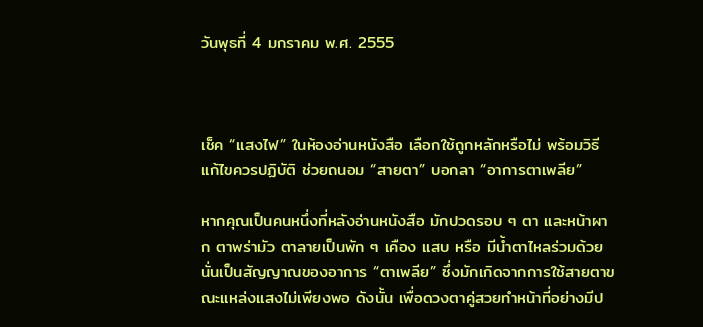วันพุธที่ 4 มกราคม พ.ศ. 2555



เช็ค “แสงไฟ” ในห้องอ่านหนังสือ เลือกใช้ถูกหลักหรือไม่ พร้อมวิธีแก้ไขควรปฏิบัติ ช่วยถนอม “สายตา” บอกลา “อาการตาเพลีย”

หากคุณเป็นคนหนึ่งที่หลังอ่านหนังสือ มักปวดรอบ ๆ ตา และหน้าผาก ตาพร่ามัว ตาลายเป็นพัก ๆ เคือง แสบ หรือ มีน้ำตาไหลร่วมด้วย นั่นเป็นสัญญาณของอาการ “ตาเพลีย” ซึ่งมักเกิดจากการใช้สายตาขณะแหล่งแสงไม่เพียงพอ ดังนั้น เพื่อดวงตาคู่สวยทำหน้าที่อย่างมีป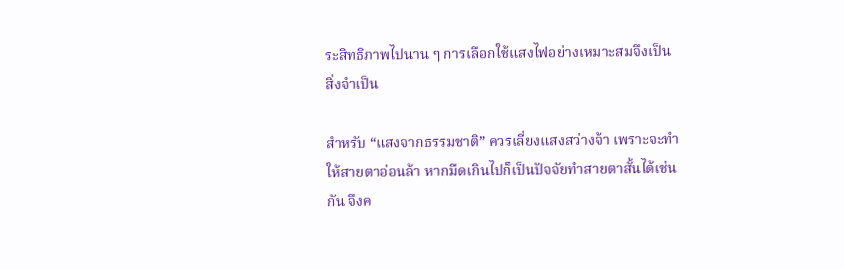ระสิทธิภาพไปนาน ๆ การเลือกใช้แสงไฟอย่างเหมาะสมจึงเป็นสิ่งจำเป็น

สำหรับ “แสงจากธรรมชาติ” ควรเลี่ยงแสงสว่างจ้า เพราะจะทำให้สายตาอ่อนล้า หากมืดเกินไปก็เป็นปัจจัยทำสายตาสั้นได้เช่นกัน จึงค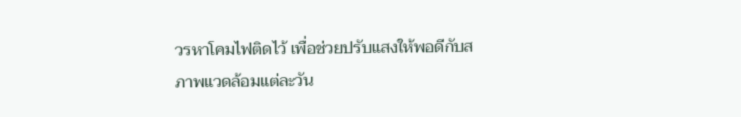วรหาโคมไฟติดไว้ เพื่อช่วยปรับแสงให้พอดีกับสภาพแวดล้อมแต่ละวัน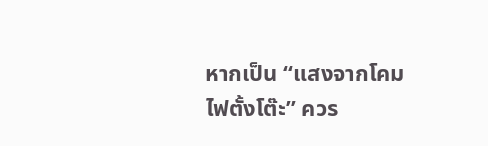หากเป็น “แสงจากโคมไฟตั้งโต๊ะ” ควร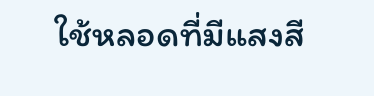ใช้หลอดที่มีแสงสี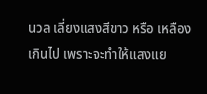นวล เลี่ยงแสงสีขาว หรือ เหลืองเกินไป เพราะจะทำให้แสงแย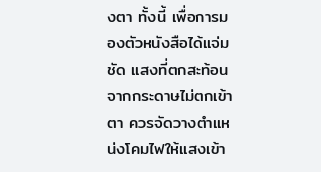งตา ทั้งนี้ เพื่อการมองตัวหนังสือได้แจ่มชัด แสงที่ตกสะท้อนจากกระดาษไม่ตกเข้าตา ควรจัดวางตำแหน่งโคมไฟให้แสงเข้า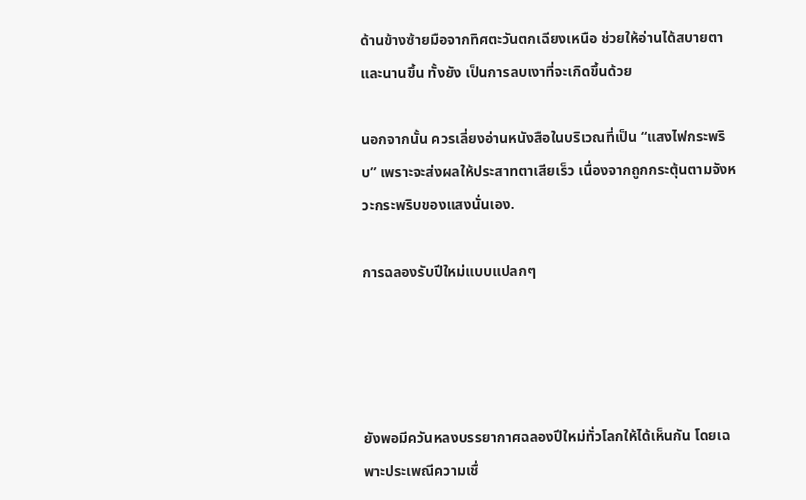ด้านข้างซ้ายมือจากทิศตะวันตกเฉียงเหนือ ช่วยให้อ่านได้สบายตา และนานขึ้น ทั้งยัง เป็นการลบเงาที่จะเกิดขึ้นด้วย

นอกจากนั้น ควรเลี่ยงอ่านหนังสือในบริเวณที่เป็น “แสงไฟกระพริบ” เพราะจะส่งผลให้ประสาทตาเสียเร็ว เนื่องจากถูกกระตุ้นตามจังหวะกระพริบของแสงนั่นเอง.

การฉลองรับปีใหม่แบบแปลกๆ




ยังพอมีควันหลงบรรยากาศฉลองปีใหม่ทั่วโลกให้ได้เห็นกัน โดยเฉพาะประเพณีความเชื่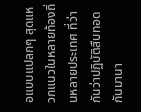อแบบแปลกๆ สุดแหวกแนวในหลายท้องถิ่นหลายประเทศ ที่ว่ากันว่าปฏิบัติสืบทอดกันมานา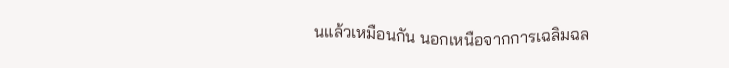นแล้วเหมือนกัน นอกเหนือจากการเฉลิมฉล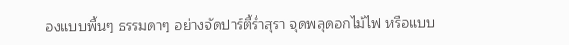องแบบพื้นๆ ธรรมดาๆ อย่างจัดปาร์ตี้ร่ำสุรา จุดพลุดอกไม้ไฟ หรือแบบ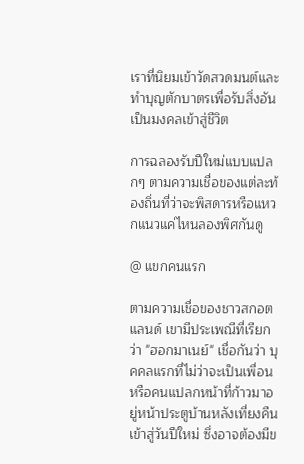เราที่นิยมเข้าวัดสวดมนต์และทำบุญตักบาตรเพื่อรับสิ่งอันเป็นมงคลเข้าสู่ชีวิต

การฉลองรับปีใหม่แบบแปลกๆ ตามความเชื่อของแต่ละท้องถิ่นที่ว่าจะพิสดารหรือแหวกแนวแค่ไหนลองพิศกันดู

@ แขกคนแรก

ตามความเชื่อของชาวสกอตแลนด์ เขามีประเพณีที่เรียกว่า "ฮอกมาเนย์" เชื่อกันว่า บุคคลแรกที่ไม่ว่าจะเป็นเพื่อนหรือคนแปลกหน้าที่ก้าวมาอยู่หน้าประตูบ้านหลังเที่ยงคืนเข้าสู่วันปีใหม่ ซึ่งอาจต้องมีข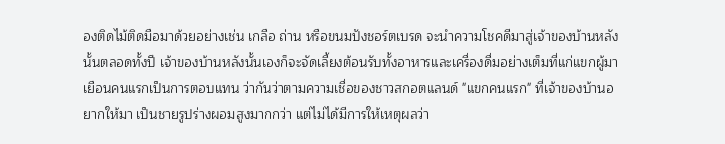องติดไม้ติดมือมาด้วยอย่างเช่น เกลือ ถ่าน หรือขนมปังชอร์ตเบรด จะนำความโชคดีมาสู่เจ้าของบ้านหลังนั้นตลอดทั้งปี เจ้าของบ้านหลังนั้นเองก็จะจัดเลี้ยงต้อนรับทั้งอาหารและเครื่องดื่มอย่างเต็มที่แก่แขกผู้มาเยือนคนแรกเป็นการตอบแทน ว่ากันว่าตามความเชื่อของชาวสกอตแลนด์ "แขกคนแรก" ที่เจ้าของบ้านอยากให้มา เป็นชายรูปร่างผอมสูงมากกว่า แต่ไม่ได้มีการให้เหตุผลว่า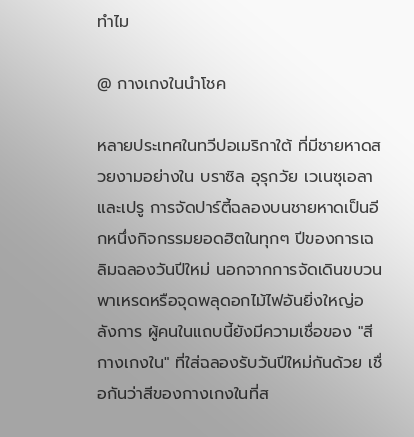ทำไม

@ กางเกงในนำโชค

หลายประเทศในทวีปอเมริกาใต้ ที่มีชายหาดสวยงามอย่างใน บราซิล อุรุกวัย เวเนซุเอลา และเปรู การจัดปาร์ตี้ฉลองบนชายหาดเป็นอีกหนึ่งกิจกรรมยอดฮิตในทุกๆ ปีของการเฉลิมฉลองวันปีใหม่ นอกจากการจัดเดินขบวนพาเหรดหรือจุดพลุดอกไม้ไฟอันยิ่งใหญ่อลังการ ผู้คนในแถบนี้ยังมีความเชื่อของ "สีกางเกงใน" ที่ใส่ฉลองรับวันปีใหม่กันด้วย เชื่อกันว่าสีของกางเกงในที่ส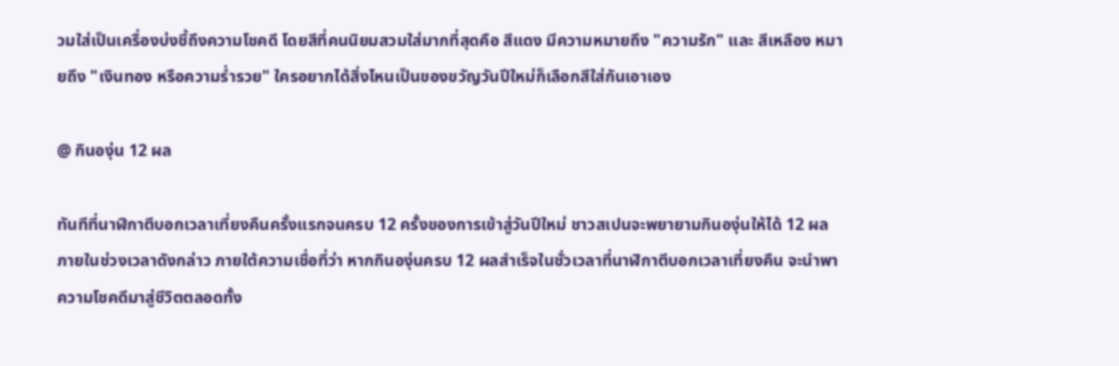วมใส่เป็นเครื่องบ่งชี้ถึงความโชคดี โดยสีที่คนนิยมสวมใส่มากที่สุดคือ สีแดง มีความหมายถึง "ความรัก" และ สีเหลือง หมายถึง "เงินทอง หรือความร่ำรวย" ใครอยากได้สิ่งไหนเป็นของขวัญวันปีใหม่ก็เลือกสีใส่กันเอาเอง

@ กินองุ่น 12 ผล

ทันทีที่นาฬิกาตีบอกเวลาเที่ยงคืนครั้งแรกจนครบ 12 ครั้งของการเข้าสู่วันปีใหม่ ชาวสเปนจะพยายามกินองุ่นให้ได้ 12 ผลภายในช่วงเวลาดังกล่าว ภายใต้ความเชื่อที่ว่า หากกินองุ่นครบ 12 ผลสำเร็จในชั่วเวลาที่นาฬิกาตีบอกเวลาเที่ยงคืน จะนำพาความโชคดีมาสู่ชีวิตตลอดทั้ง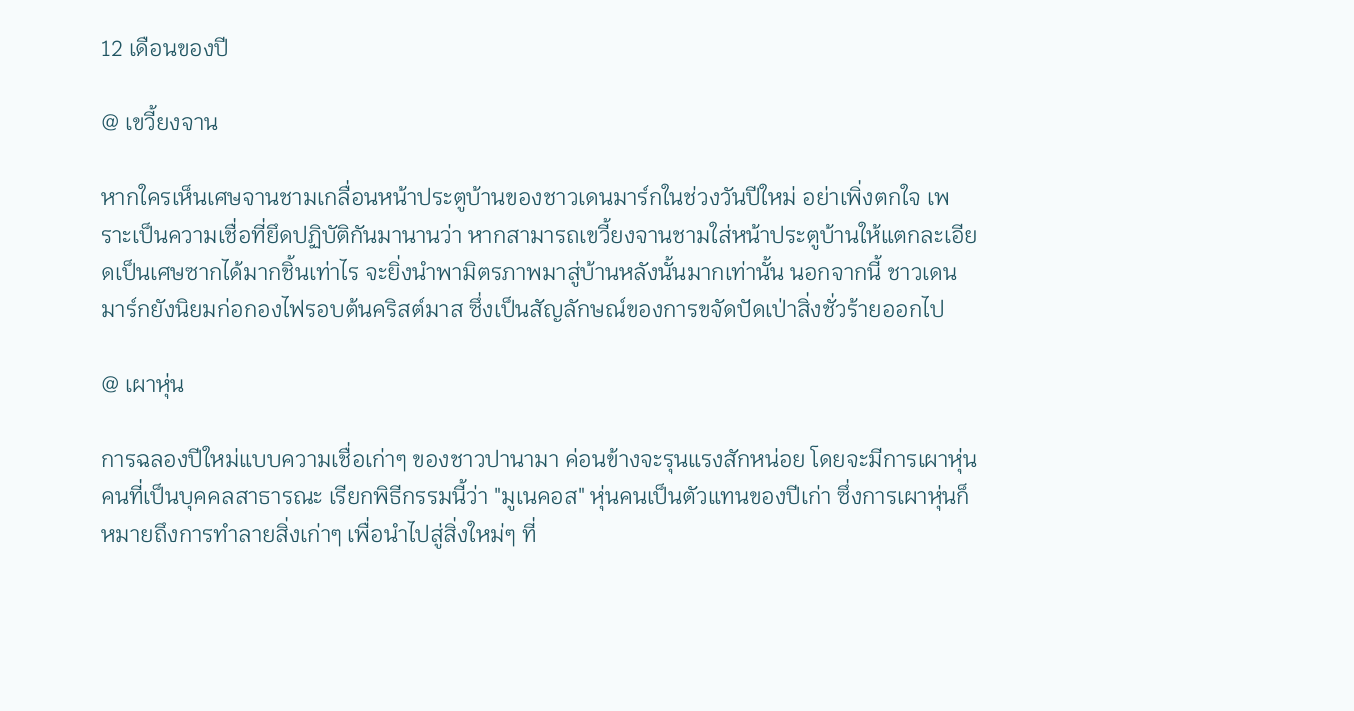12 เดือนของปี

@ เขวี้ยงจาน

หากใครเห็นเศษจานชามเกลื่อนหน้าประตูบ้านของชาวเดนมาร์กในช่วงวันปีใหม่ อย่าเพิ่งตกใจ เพราะเป็นความเชื่อที่ยึดปฏิบัติกันมานานว่า หากสามารถเขวี้ยงจานชามใส่หน้าประตูบ้านให้แตกละเอียดเป็นเศษซากได้มากชิ้นเท่าไร จะยิ่งนำพามิตรภาพมาสู่บ้านหลังนั้นมากเท่านั้น นอกจากนี้ ชาวเดนมาร์กยังนิยมก่อกองไฟรอบต้นคริสต์มาส ซึ่งเป็นสัญลักษณ์ของการขจัดปัดเป่าสิ่งชั่วร้ายออกไป

@ เผาหุ่น

การฉลองปีใหม่แบบความเชื่อเก่าๆ ของชาวปานามา ค่อนข้างจะรุนแรงสักหน่อย โดยจะมีการเผาหุ่นคนที่เป็นบุคคลสาธารณะ เรียกพิธีกรรมนี้ว่า "มูเนคอส" หุ่นคนเป็นตัวแทนของปีเก่า ซึ่งการเผาหุ่นก็หมายถึงการทำลายสิ่งเก่าๆ เพื่อนำไปสู่สิ่งใหม่ๆ ที่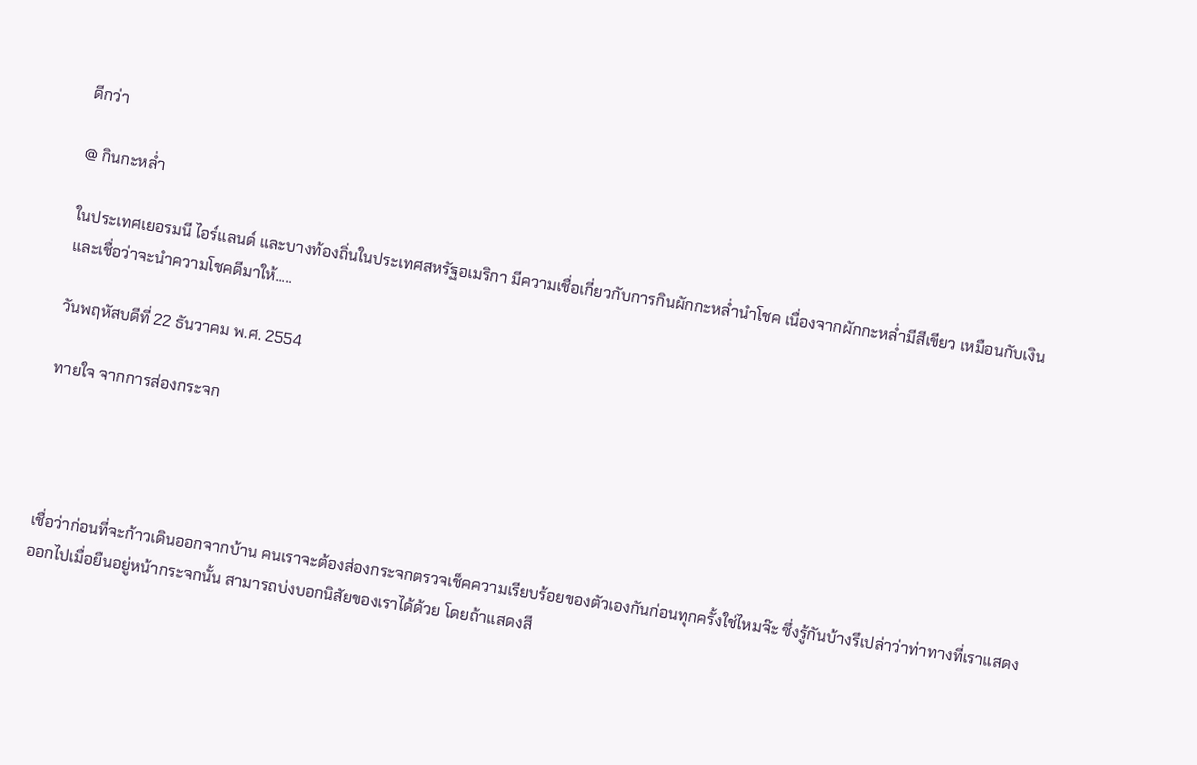ดีกว่า

@ กินกะหล่ำ

ในประเทศเยอรมนี ไอร์แลนด์ และบางท้องถิ่นในประเทศสหรัฐอเมริกา มีความเชื่อเกี่ยวกับการกินผักกะหล่ำนำโชค เนื่องจากผักกะหล่ำมีสีเขียว เหมือนกับเงิน และเชื่อว่าจะนำความโชคดีมาให้.....

วันพฤหัสบดีที่ 22 ธันวาคม พ.ศ. 2554

ทายใจ จากการส่องกระจก




เชื่อว่าก่อนที่จะก้าวเดินออกจากบ้าน คนเราจะต้องส่องกระจกตรวจเช็คความเรียบร้อยของตัวเองกันก่อนทุกครั้งใช่ไหมจ๊ะ ซึ่งรู้กันบ้างรึเปล่าว่าท่าทางที่เราแสดงออกไปเมื่อยืนอยู่หน้ากระจกนั้น สามารถบ่งบอกนิสัยของเราได้ด้วย โดยถ้าแสดงสี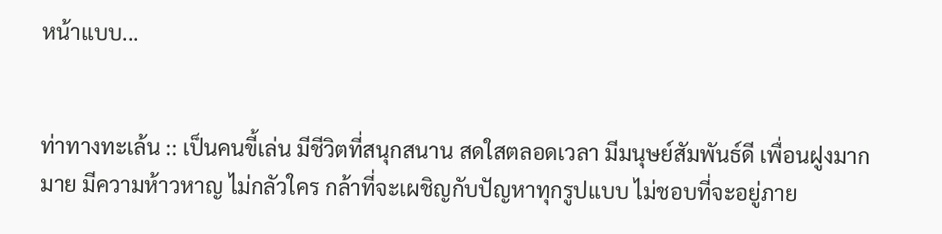หน้าแบบ...


ท่าทางทะเล้น :: เป็นคนขี้เล่น มีชีวิตที่สนุกสนาน สดใสตลอดเวลา มีมนุษย์สัมพันธ์ดี เพื่อนฝูงมากมาย มีความห้าวหาญ ไม่กลัวใคร กล้าที่จะเผชิญกับปัญหาทุกรูปแบบ ไม่ชอบที่จะอยู่ภาย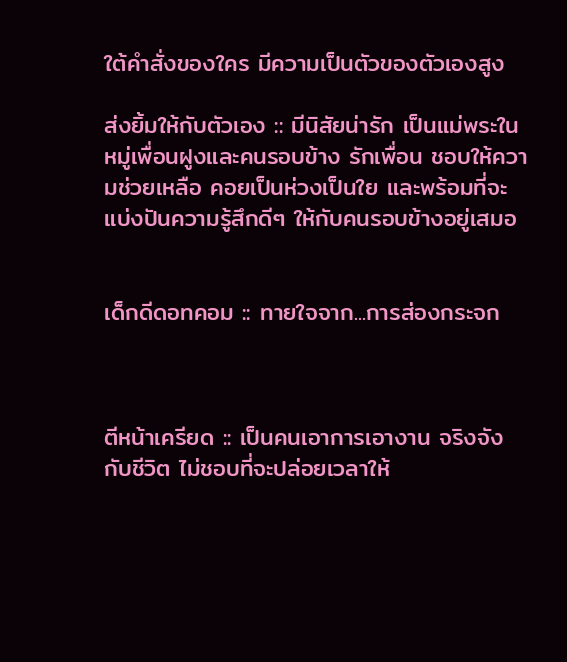ใต้คำสั่งของใคร มีความเป็นตัวของตัวเองสูง

ส่งยิ้มให้กับตัวเอง :: มีนิสัยน่ารัก เป็นแม่พระในหมู่เพื่อนฝูงและคนรอบข้าง รักเพื่อน ชอบให้ความช่วยเหลือ คอยเป็นห่วงเป็นใย และพร้อมที่จะแบ่งปันความรู้สึกดีๆ ให้กับคนรอบข้างอยู่เสมอ


เด็กดีดอทคอม :: ทายใจจาก...การส่องกระจก



ตีหน้าเครียด :: เป็นคนเอาการเอางาน จริงจังกับชีวิต ไม่ชอบที่จะปล่อยเวลาให้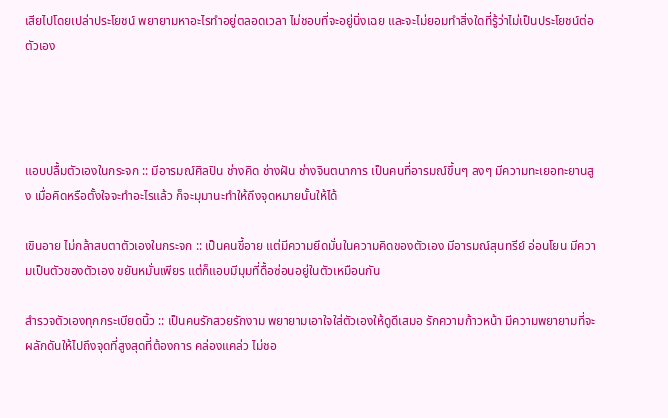เสียไปโดยเปล่าประโยชน์ พยายามหาอะไรทำอยู่ตลอดเวลา ไม่ชอบที่จะอยู่นิ่งเฉย และจะไม่ยอมทำสิ่งใดที่รู้ว่าไม่เป็นประโยชน์ต่อตัวเอง




แอบปลื้มตัวเองในกระจก :: มีอารมณ์ศิลปิน ช่างคิด ช่างฝัน ช่างจินตนาการ เป็นคนที่อารมณ์ขึ้นๆ ลงๆ มีความทะเยอทะยานสูง เมื่อคิดหรือตั้งใจจะทำอะไรแล้ว ก็จะมุมานะทำให้ถึงจุดหมายนั้นให้ได้

เขินอาย ไม่กล้าสบตาตัวเองในกระจก :: เป็นคนขี้อาย แต่มีความยึดมั่นในความคิดของตัวเอง มีอารมณ์สุนทรีย์ อ่อนโยน มีความเป็นตัวของตัวเอง ขยันหมั่นเพียร แต่ก็แอบมีมุมที่ดื้อซ่อนอยู่ในตัวเหมือนกัน

สำรวจตัวเองทุกกระเบียดนิ้ว :: เป็นคนรักสวยรักงาม พยายามเอาใจใส่ตัวเองให้ดูดีเสมอ รักความก้าวหน้า มีความพยายามที่จะผลักดันให้ไปถึงจุดที่สูงสุดที่ต้องการ คล่องแคล่ว ไม่ชอ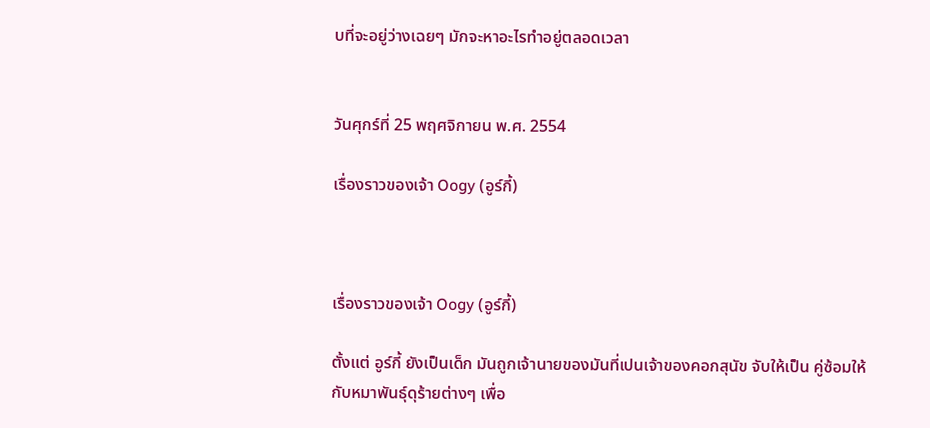บที่จะอยู่ว่างเฉยๆ มักจะหาอะไรทำอยู่ตลอดเวลา


วันศุกร์ที่ 25 พฤศจิกายน พ.ศ. 2554

เรื่องราวของเจ้า Oogy (อูร์กี้)



เรื่องราวของเจ้า Oogy (อูร์กี้)

ตั้งแต่ อูร์กี้ ยังเป็นเด็ก มันถูกเจ้านายของมันที่เปนเจ้าของคอกสุนัข จับให้เป็น คู่ซ้อมให้กับหมาพันธุ์ดุร้ายต่างๆ เพื่อ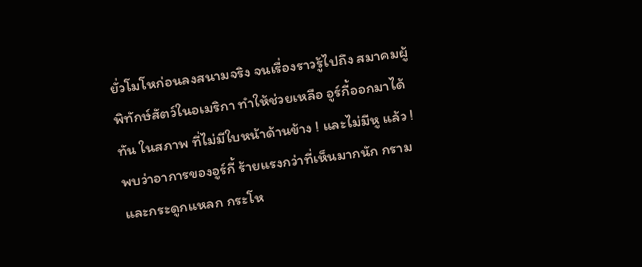ยั่วโมโหก่อนลงสนามจริง จนเรื่องราวรู้ไปถึง สมาคมผู้พิทักษ์สัตว์ในอเมริกา ทำให้ช่วยเหลือ อูร์กี้ออกมาได้ทัน ในสภาพ ที่ไม่มีใบหน้าด้านข้าง ! และไม่มีหู แล้ว ! พบว่าอาการของอูร์กี้ ร้ายแรงกว่าที่เห็นมากนัก กรามและกระดูกแหลก กระโห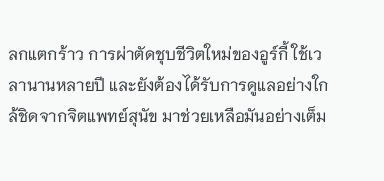ลกแตกร้าว การผ่าตัดชุบชีวิตใหม่ของอูร์กี้ ใช้เวลานานหลายปี และยังต้องได้รับการดูแลอย่างใกล้ชิดจากจิตแพทย์สุนัข มาช่วยเหลือมันอย่างเต็ม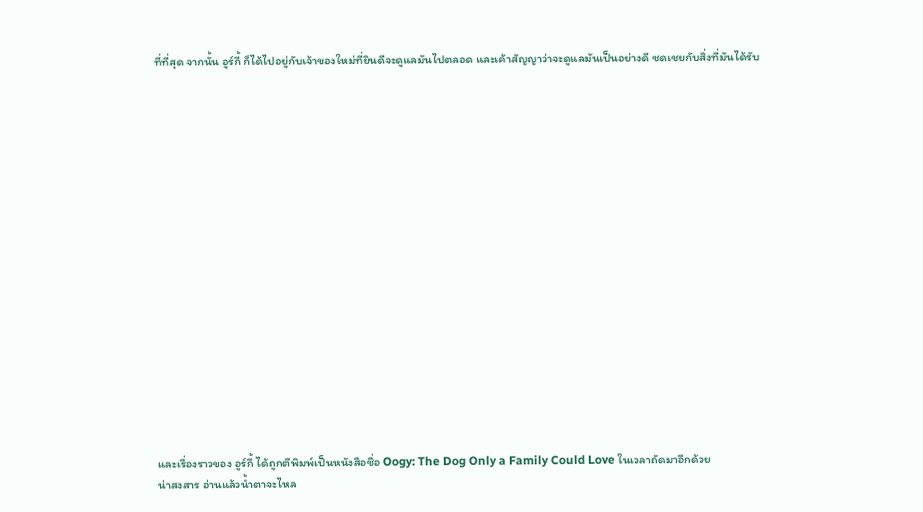ที่ที่สุด จากนั้น อูร์กี้ ก็ได้ไปอยู่กับเจ้าของใหม่ที่ยินดีจะดูแลมันไปตลอด และเค้าสัญญาว่าจะดูแลมันเป็นอย่างดี ชดเชยกับสิ่งที่มันได้รับ


















และเรื่องราวของ อูร์กี้ ได้ถูกตีพิมพ์เป็นหนังสือชื่อ Oogy: The Dog Only a Family Could Love ในเวลาถัดมาอีกด้วย
น่าสงสาร อ่านแล้วน้ำตาจะไหล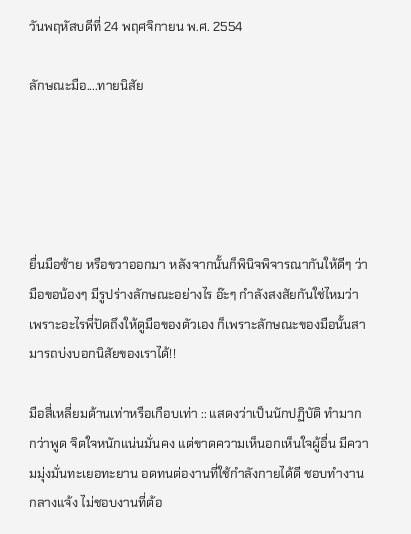วันพฤหัสบดีที่ 24 พฤศจิกายน พ.ศ. 2554

ลักษณะมือ....ทายนิสัย





ยื่นมือซ้าย หรือขวาออกมา หลังจากนั้นก็พินิจพิจารณากันให้ดีๆ ว่ามือขอน้องๆ มีรูปร่างลักษณะอย่างไร อ๊ะๆ กำลังสงสัยกันใช่ไหมว่าเพราะอะไรพี่ปัดถึงให้ดูมือของตัวเอง ก็เพราะลักษณะของมือนั้นสามารถบ่งบอกนิสัยของเราได้!!

มือสี่เหลี่ยมด้านเท่าหรือเกือบเท่า :: แสดงว่าเป็นนักปฏิบัติ ทำมากกว่าพูด จิตใจหนักแน่นมั่นคง แต่ขาดความเห็นอกเห็นใจผู้อื่น มีความมุ่งมั่นทะเยอทะยาน อดทนต่องานที่ใช้กำลังกายได้ดี ชอบทำงานกลางแจ้ง ไม่ชอบงานที่ต้อ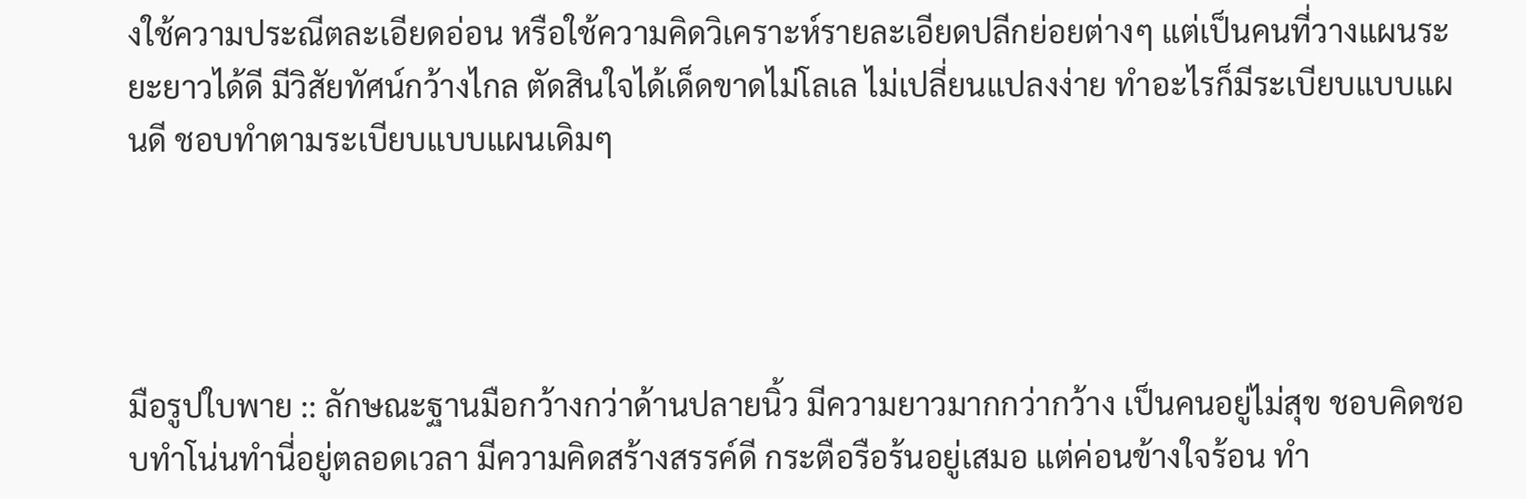งใช้ความประณีตละเอียดอ่อน หรือใช้ความคิดวิเคราะห์รายละเอียดปลีกย่อยต่างๆ แต่เป็นคนที่วางแผนระยะยาวได้ดี มีวิสัยทัศน์กว้างไกล ตัดสินใจได้เด็ดขาดไม่โลเล ไม่เปลี่ยนแปลงง่าย ทำอะไรก็มีระเบียบแบบแผนดี ชอบทำตามระเบียบแบบแผนเดิมๆ




มือรูปใบพาย :: ลักษณะฐานมือกว้างกว่าด้านปลายนิ้ว มีความยาวมากกว่ากว้าง เป็นคนอยู่ไม่สุข ชอบคิดชอบทำโน่นทำนี่อยู่ตลอดเวลา มีความคิดสร้างสรรค์ดี กระตือรือร้นอยู่เสมอ แต่ค่อนข้างใจร้อน ทำ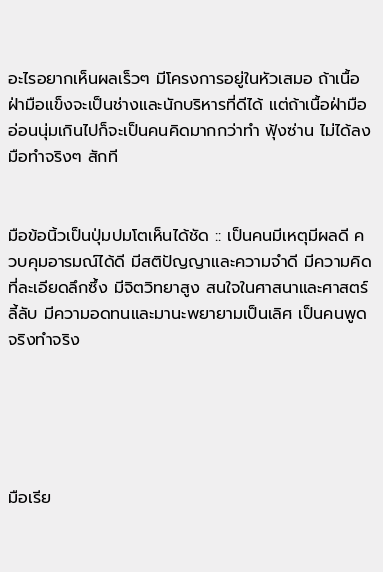อะไรอยากเห็นผลเร็วๆ มีโครงการอยู่ในหัวเสมอ ถ้าเนื้อฝ่ามือแข็งจะเป็นช่างและนักบริหารที่ดีได้ แต่ถ้าเนื้อฝ่ามืออ่อนนุ่มเกินไปก็จะเป็นคนคิดมากกว่าทำ ฟุ้งซ่าน ไม่ได้ลงมือทำจริงๆ สักที


มือข้อนิ้วเป็นปุ่มปมโตเห็นได้ชัด :: เป็นคนมีเหตุมีผลดี ควบคุมอารมณ์ได้ดี มีสติปัญญาและความจำดี มีความคิดที่ละเอียดลึกซึ้ง มีจิตวิทยาสูง สนใจในศาสนาและศาสตร์ลี้ลับ มีความอดทนและมานะพยายามเป็นเลิศ เป็นคนพูดจริงทำจริง





มือเรีย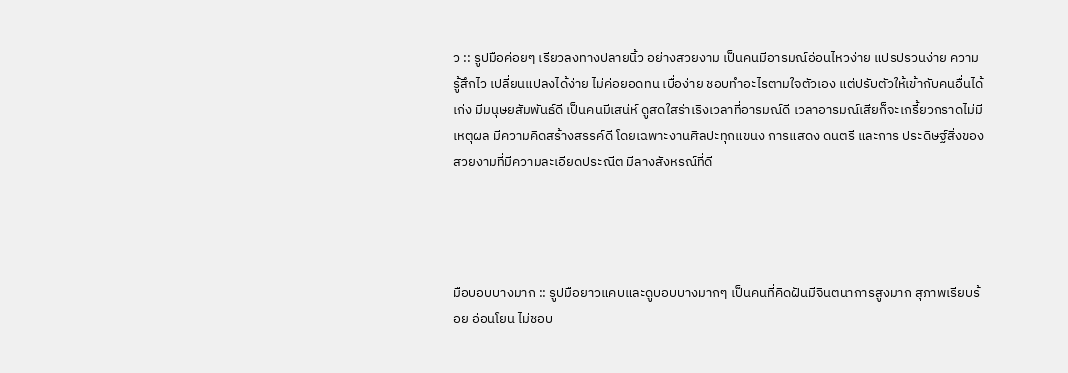ว :: รูปมือค่อยๆ เรียวลงทางปลายนิ้ว อย่างสวยงาม เป็นคนมีอารมณ์อ่อนไหวง่าย แปรปรวนง่าย ความรู้สึกไว เปลี่ยนแปลงได้ง่าย ไม่ค่อยอดทน เบื่อง่าย ชอบทำอะไรตามใจตัวเอง แต่ปรับตัวให้เข้ากับคนอื่นได้เก่ง มีมนุษยสัมพันธ์ดี เป็นคนมีเสน่ห์ ดูสดใสร่าเริงเวลาที่อารมณ์ดี เวลาอารมณ์เสียก็จะเกรี้ยวกราดไม่มีเหตุผล มีความคิดสร้างสรรค์ดี โดยเฉพาะงานศิลปะทุกแขนง การแสดง ดนตรี และการ ประดิษฐ์สิ่งของสวยงามที่มีความละเอียดประณีต มีลางสังหรณ์ที่ดี




มือบอบบางมาก :: รูปมือยาวแคบและดูบอบบางมากๆ เป็นคนที่คิดฝันมีจินตนาการสูงมาก สุภาพเรียบร้อย อ่อนโยน ไม่ชอบ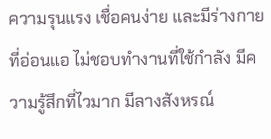ความรุนแรง เชื่อคนง่าย และมีร่างกายที่อ่อนแอ ไม่ชอบทำงานที่ใช้กำลัง มีความรู้สึกที่ไวมาก มีลางสังหรณ์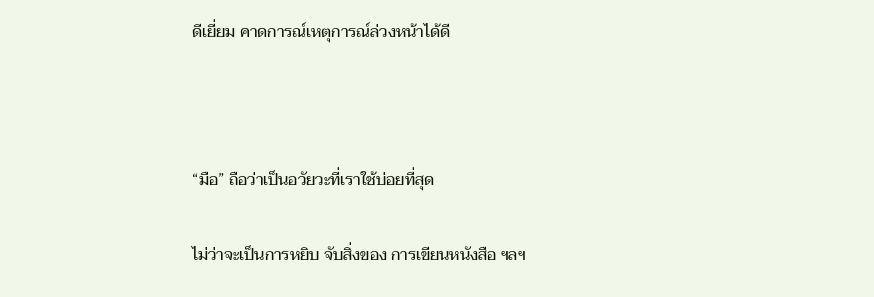ดีเยี่ยม คาดการณ์เหตุการณ์ล่วงหน้าได้ดี



“มือ” ถือว่าเป็นอวัยวะที่เราใช้บ่อยที่สุด

ไม่ว่าจะเป็นการหยิบ จับสิ่งของ การเขียนหนังสือ ฯลฯ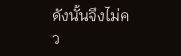ดังนั้นจึงไม่คว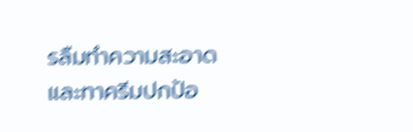รลืมทำความสะอาด และทาครีมปกป้อ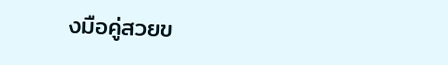งมือคู่สวยข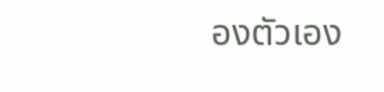องตัวเอง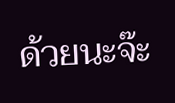ด้วยนะจ๊ะ